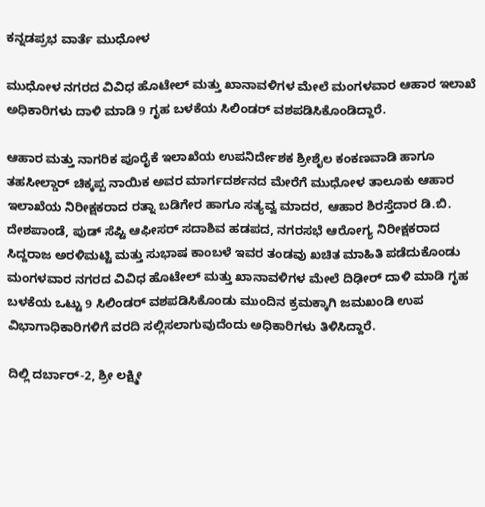ಕನ್ನಡಪ್ರಭ ವಾರ್ತೆ ಮುಧೋಳ

ಮುಧೋಳ ನಗರದ ವಿವಿಧ ಹೊಟೇಲ್ ಮತ್ತು ಖಾನಾವಳಿಗಳ ಮೇಲೆ ಮಂಗ‍ಳವಾರ ಆಹಾರ ಇಲಾಖೆ ಅಧಿಕಾರಿಗಳು ದಾಳಿ ಮಾಡಿ 9 ಗೃಹ ಬಳಕೆಯ ಸಿಲಿಂಡರ್‌ ವಶಪಡಿಸಿಕೊಂಡಿದ್ದಾರೆ.

ಆಹಾರ ಮತ್ತು ನಾಗರಿಕ ಪೂರೈಕೆ ಇಲಾಖೆಯ ಉಪನಿರ್ದೇಶಕ ಶ್ರೀಶೈಲ ಕಂಕಣವಾಡಿ ಹಾಗೂ ತಹಸೀಲ್ಡಾರ್‌ ಚಿಕ್ಕಪ್ಪ ನಾಯಿಕ ಅವರ ಮಾರ್ಗದರ್ಶನದ ಮೇರೆಗೆ ಮುಧೋಳ ತಾಲೂಕು ಆಹಾರ ಇಲಾಖೆಯ ನಿರೀಕ್ಷಕರಾದ ರತ್ನಾ ಬಡಿಗೇರ ಹಾಗೂ ಸತ್ಯವ್ವ ಮಾದರ, ಆಹಾರ ಶಿರಸ್ತೆದಾರ ಡಿ.ಬಿ. ದೇಶಪಾಂಡೆ, ಪುಡ್ ಸೆಪ್ಟಿ ಆಫೀಸರ್ ಸದಾಶಿವ ಹಡಪದ, ನಗರಸಭೆ ಆರೋಗ್ಯ ನಿರೀಕ್ಷಕರಾದ ಸಿದ್ದರಾಜ ಅರಳಿಮಟ್ಟಿ ಮತ್ತು ಸುಭಾಷ ಕಾಂಬಳೆ ಇವರ ತಂಡವು ಖಚಿತ ಮಾಹಿತಿ ಪಡೆದುಕೊಂಡು ಮಂಗಳವಾರ ನಗರದ ವಿವಿಧ ಹೊಟೇಲ್ ಮತ್ತು ಖಾನಾವಳಿಗಳ ಮೇಲೆ ದಿಢೀರ್‌ ದಾಳಿ ಮಾಡಿ ಗೃಹ ಬಳಕೆಯ ಒಟ್ಟು 9 ಸಿಲಿಂಡರ್ ವಶಪಡಿಸಿಕೊಂಡು ಮುಂದಿನ ಕ್ರಮಕ್ಕಾಗಿ ಜಮಖಂಡಿ ಉಪ ವಿಭಾಗಾಧಿಕಾರಿಗಳಿಗೆ ವರದಿ ಸಲ್ಲಿಸಲಾಗುವುದೆಂದು ಅಧಿಕಾರಿಗಳು ತಿಳಿಸಿದ್ದಾರೆ.

ದಿಲ್ಲಿ ದರ್ಬಾರ್‌-2, ಶ್ರೀ ಲಕ್ಷ್ಮೀ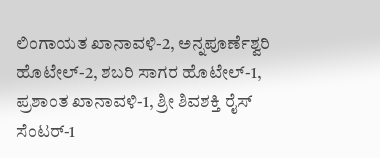ಲಿಂಗಾಯತ ಖಾನಾವಳಿ-2, ಅನ್ನಪೂರ್ಣೆಶ್ವರಿ ಹೊಟೇಲ್-2, ಶಬರಿ ಸಾಗರ ಹೊಟೇಲ್-1, ಪ್ರಶಾಂತ ಖಾನಾವಳಿ-1, ಶ್ರೀ ಶಿವಶಕ್ತಿ ರೈಸ್ ಸೆಂಟರ್-1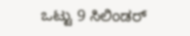ಒಟ್ಟು 9 ಸಿಲಿಂಡರ್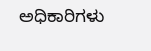ಅಧಿಕಾರಿಗಳು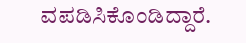ವಪಡಿಸಿಕೊಂಡಿದ್ದಾರೆ.